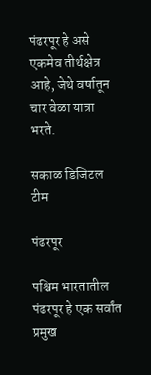पंढरपूर हे असे एकमेव तीर्थक्षेत्र आहे, जेथे वर्षातून चार वेळा यात्रा भरते.

सकाळ डिजिटल टीम

पंढरपूर

पश्चिम भारतातील पंढरपूर हे एक सर्वांत प्रमुख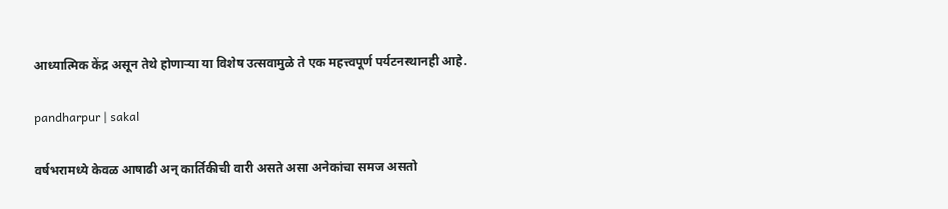आध्यात्मिक केंद्र असून तेथे होणाऱ्या या विशेष उत्सवामुळे ते एक महत्त्वपूर्ण पर्यटनस्थानही आहे.

pandharpur | sakal

वर्षभरामध्ये केवळ आषाढी अन् कार्तिकीची वारी असते असा अनेकांचा समज असतो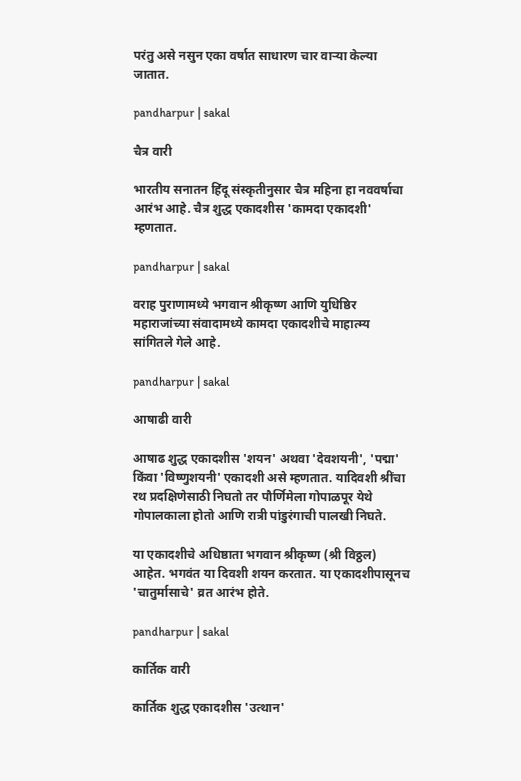परंतु असे नसुन एका वर्षात साधारण चार वाऱ्या केल्या जातात.

pandharpur | sakal

चैत्र वारी

भारतीय सनातन हिंदू संस्कृतीनुसार चैत्र महिना हा नववर्षाचा आरंभ आहे. चैत्र शुद्ध एकादशीस 'कामदा एकादशी' म्हणतात.

pandharpur | sakal

वराह पुराणामध्ये भगवान श्रीकृष्ण आणि युधिष्ठिर महाराजांच्या संवादामध्ये कामदा एकादशीचे माहात्म्य सांगितले गेले आहे.

pandharpur | sakal

आषाढी वारी

आषाढ शुद्ध एकादशीस 'शयन' अथवा 'देवशयनी', 'पद्मा' किंवा 'विष्णुशयनी' एकादशी असे म्हणतात. यादिवशी श्रींचा रथ प्रदक्षिणेसाठी निघतो तर पौर्णिमेला गोपाळपूर येथे गोपालकाला होतो आणि रात्री पांडुरंगाची पालखी निघते.

या एकादशीचे अधिष्ठाता भगवान श्रीकृष्ण (श्री विठ्ठल) आहेत. भगवंत या दिवशी शयन करतात. या एकादशीपासूनच 'चातुर्मासाचे' व्रत आरंभ होते.

pandharpur | sakal

कार्तिक वारी

कार्तिक शुद्ध एकादशीस 'उत्थान'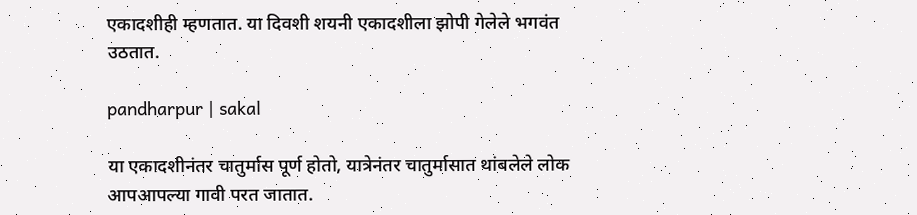एकादशीही म्हणतात. या दिवशी शयनी एकादशीला झोपी गेलेले भगवंत उठतात.

pandharpur | sakal

या एकादशीनंतर चातुर्मास पूर्ण होतो, यात्रेनंतर चातुर्मासात थांबलेले लोक आपआपल्या गावी परत जातात.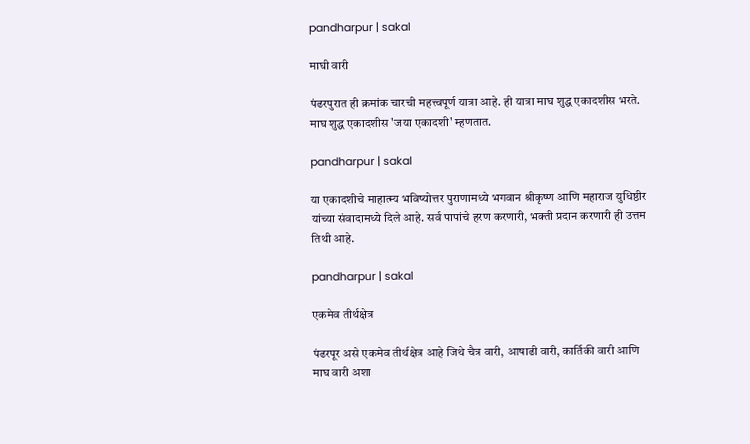pandharpur | sakal

माघी वारी

पंढरपुरात ही क्रमांक चारची महत्त्वपूर्ण यात्रा आहे. ही यात्रा माघ शुद्ध एकादशीस भरते. माघ शुद्ध एकादशीस 'जया एकादशी' म्हणतात.

pandharpur | sakal

या एकादशीचे माहात्म्य भविष्योत्तर पुराणामध्ये भगवान श्रीकृष्ण आणि महाराज युधिष्ठीर यांच्या संवादामध्ये दिले आहे. सर्व पापांचे हरण करणारी, भक्ती प्रदान करणारी ही उत्तम तिथी आहे.

pandharpur | sakal

एकमेव तीर्थक्षेत्र

पंढरपूर असे एकमेव तीर्थक्षेत्र आहे जिथे चैत्र वारी, आषाढी वारी, कार्तिकी वारी आणि माघ वारी अशा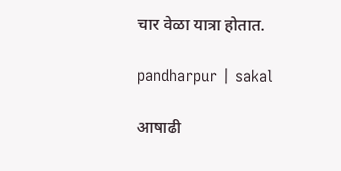चार वेळा यात्रा होतात.

pandharpur | sakal

आषाढी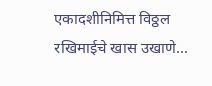एकादशीनिमित्त विठ्ठल रखिमाईचे खास उखाणे...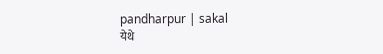pandharpur | sakal
येथे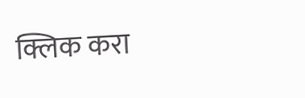क्लिक करा